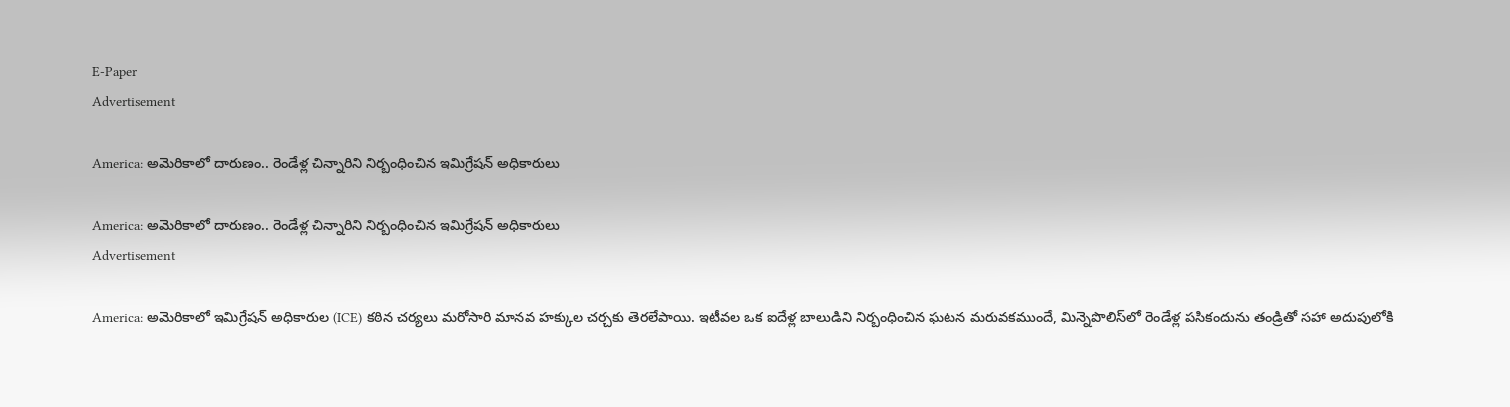E-Paper
Advertisement

America: అమెరికాలో దారుణం.. రెండేళ్ల చిన్నారిని నిర్బంధించిన ఇమిగ్రేషన్‌ అధికారులు

America: అమెరికాలో దారుణం.. రెండేళ్ల చిన్నారిని నిర్బంధించిన ఇమిగ్రేషన్‌ అధికారులు
Advertisement

America: అమెరికాలో ఇమిగ్రేషన్ అధికారుల (ICE) కఠిన చర్యలు మరోసారి మానవ హక్కుల చర్చకు తెరలేపాయి. ఇటీవల ఒక ఐదేళ్ల బాలుడిని నిర్బంధించిన ఘటన మరువకముందే, మిన్నెపొలిస్‌లో రెండేళ్ల పసికందును తండ్రితో సహా అదుపులోకి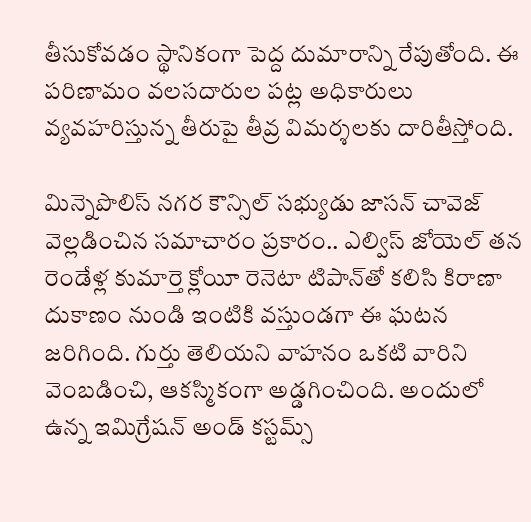తీసుకోవడం స్థానికంగా పెద్ద దుమారాన్ని రేపుతోంది. ఈ పరిణామం వలసదారుల పట్ల అధికారులు వ్యవహరిస్తున్న తీరుపై తీవ్ర విమర్శలకు దారితీస్తోంది.

మిన్నెపొలిస్ నగర కౌన్సిల్ సభ్యుడు జాసన్ చావెజ్ వెల్లడించిన సమాచారం ప్రకారం.. ఎల్విస్ జోయెల్ తన రెండేళ్ల కుమార్తె క్లోయీ రెనెటా టిపాన్‌తో కలిసి కిరాణా దుకాణం నుండి ఇంటికి వస్తుండగా ఈ ఘటన జరిగింది. గుర్తు తెలియని వాహనం ఒకటి వారిని వెంబడించి, ఆకస్మికంగా అడ్డగించింది. అందులో ఉన్న ఇమిగ్రేషన్ అండ్ కస్టమ్స్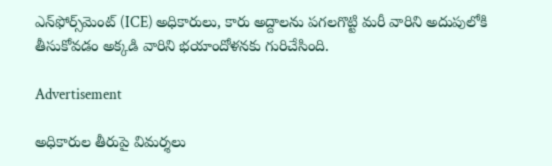ఎన్‌ఫోర్స్‌మెంట్ (ICE) అధికారులు, కారు అద్దాలను పగలగొట్టి మరీ వారిని అదుపులోకి తీసుకోవడం అక్కడి వారిని భయాందోళనకు గురిచేసింది.

Advertisement

అధికారుల తీరుపై విమర్శలు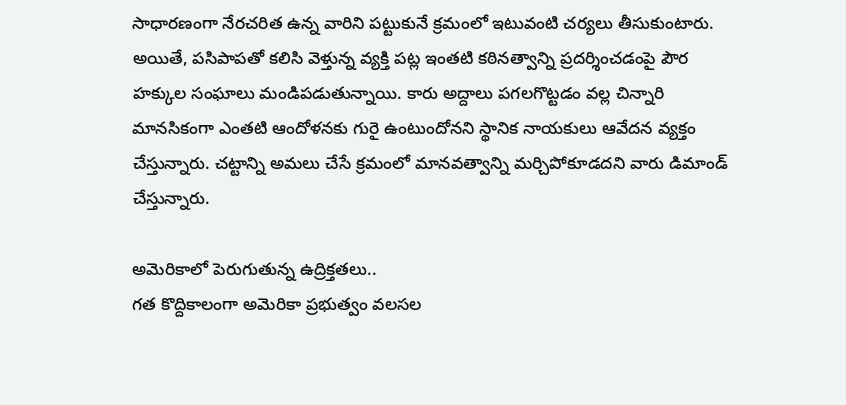సాధారణంగా నేరచరిత ఉన్న వారిని పట్టుకునే క్రమంలో ఇటువంటి చర్యలు తీసుకుంటారు. అయితే, పసిపాపతో కలిసి వెళ్తున్న వ్యక్తి పట్ల ఇంతటి కఠినత్వాన్ని ప్రదర్శించడంపై పౌర హక్కుల సంఘాలు మండిపడుతున్నాయి. కారు అద్దాలు పగలగొట్టడం వల్ల చిన్నారి మానసికంగా ఎంతటి ఆందోళనకు గురై ఉంటుందోనని స్థానిక నాయకులు ఆవేదన వ్యక్తం చేస్తున్నారు. చట్టాన్ని అమలు చేసే క్రమంలో మానవత్వాన్ని మర్చిపోకూడదని వారు డిమాండ్ చేస్తున్నారు.

అమెరికాలో పెరుగుతున్న ఉద్రిక్తతలు..
గత కొద్దికాలంగా అమెరికా ప్రభుత్వం వలసల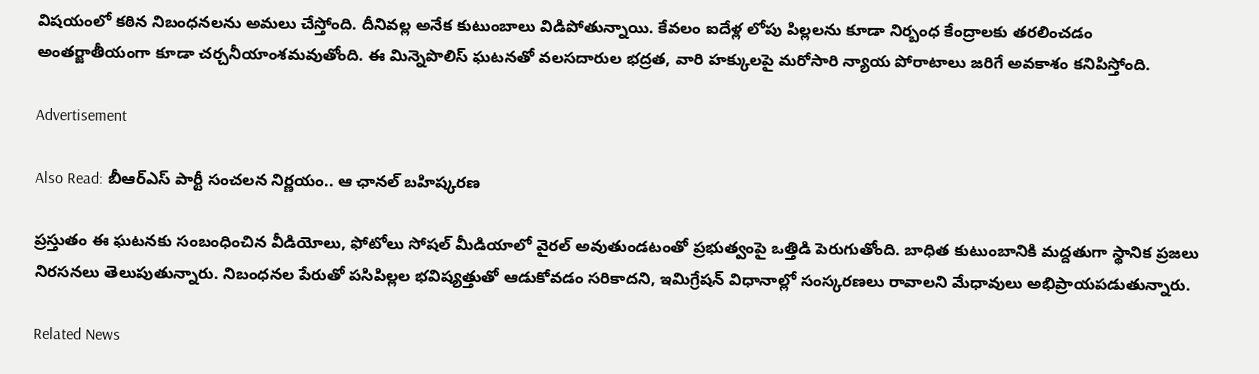విషయంలో కఠిన నిబంధనలను అమలు చేస్తోంది. దీనివల్ల అనేక కుటుంబాలు విడిపోతున్నాయి. కేవలం ఐదేళ్ల లోపు పిల్లలను కూడా నిర్బంధ కేంద్రాలకు తరలించడం అంతర్జాతీయంగా కూడా చర్చనీయాంశమవుతోంది. ఈ మిన్నెపొలిస్ ఘటనతో వలసదారుల భద్రత, వారి హక్కులపై మరోసారి న్యాయ పోరాటాలు జరిగే అవకాశం కనిపిస్తోంది.

Advertisement

Also Read: బీఆర్ఎస్ పార్టీ సంచలన నిర్ణయం.. ఆ ఛానల్ బహిష్కరణ

ప్రస్తుతం ఈ ఘటనకు సంబంధించిన వీడియోలు, ఫోటోలు సోషల్ మీడియాలో వైరల్ అవుతుండటంతో ప్రభుత్వంపై ఒత్తిడి పెరుగుతోంది. బాధిత కుటుంబానికి మద్దతుగా స్థానిక ప్రజలు నిరసనలు తెలుపుతున్నారు. నిబంధనల పేరుతో పసిపిల్లల భవిష్యత్తుతో ఆడుకోవడం సరికాదని, ఇమిగ్రేషన్ విధానాల్లో సంస్కరణలు రావాలని మేధావులు అభిప్రాయపడుతున్నారు.

Related News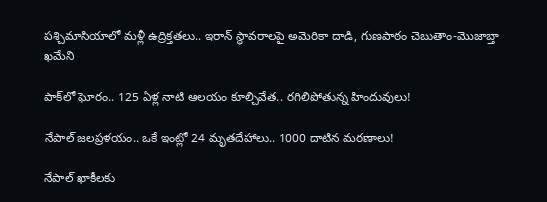పశ్చిమాసియాలో మళ్లీ ఉద్రిక్తతలు.. ఇరాన్ స్థావరాలపై అమెరికా దాడి, గుణపాఠం చెబుతాం-మొజాబ్తా ఖమేని

పాక్‌లో ఘోరం.. 125 ఏళ్ల నాటి ఆలయం కూల్చివేత.. రగిలిపోతున్న హిందువులు!

నేపాల్ జలప్రళయం.. ఒకే ఇంట్లో 24 మృతదేహాలు.. 1000 దాటిన మరణాలు!

నేపాల్ ఖాకీలకు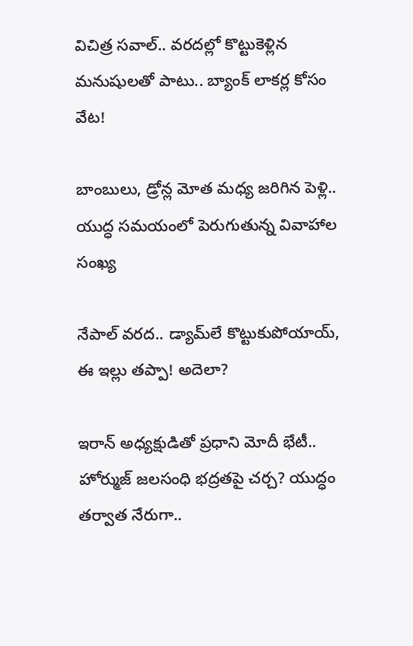విచిత్ర సవాల్.. వరదల్లో కొట్టుకెళ్లిన మనుషులతో పాటు.. బ్యాంక్ లాకర్ల కోసం వేట!

బాంబులు, డ్రోన్ల మోత మధ్య జరిగిన పెళ్లి.. యుద్ధ సమయంలో పెరుగుతున్న వివాహాల సంఖ్య

నేపాల్ వరద.. డ్యామ్‌లే కొట్టుకుపోయాయ్, ఈ ఇల్లు తప్పా! అదెలా?

ఇరాన్ అధ్యక్షుడితో ప్రధాని మోదీ భేటీ.. హోర్ముజ్ జలసంధి భద్రతపై చర్చ? యుద్ధం తర్వాత నేరుగా..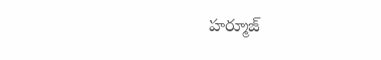హర్మూజ్‌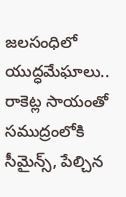జలసంధిలో యుద్ధమేఘాలు.. రాకెట్ల సాయంతో సముద్రంలోకి సీమైన్స్‌, పేల్చిన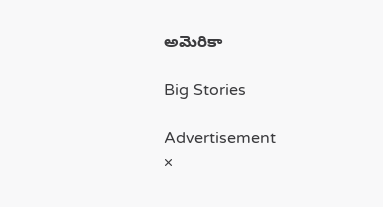అమెరికా

Big Stories

Advertisement
×